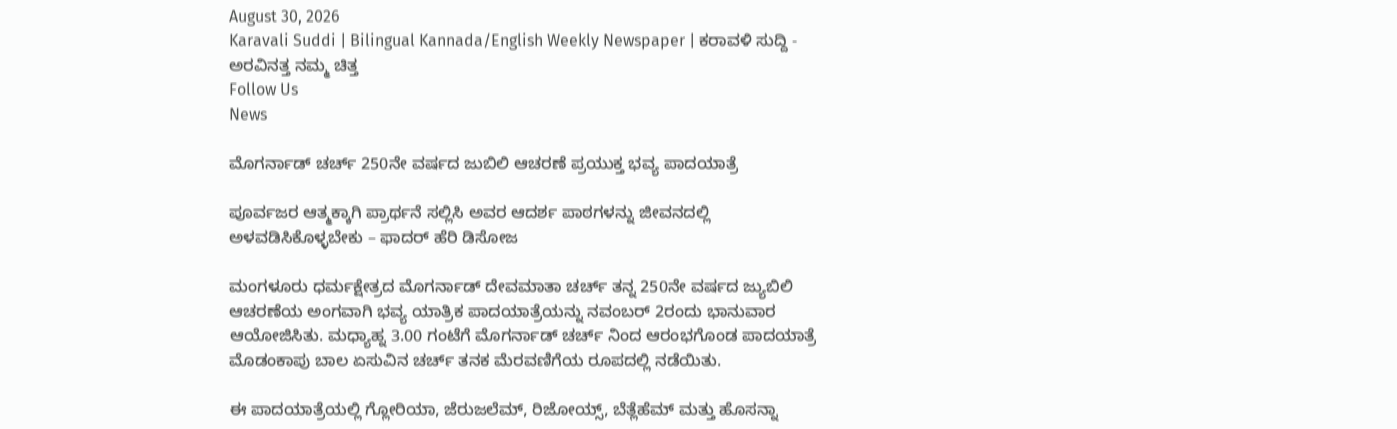August 30, 2026
Karavali Suddi | Bilingual Kannada/English Weekly Newspaper | ಕರಾವಳಿ ಸುದ್ದಿ - ಅರವಿನತ್ತ ನಮ್ಮ ಚಿತ್ತ
Follow Us
News

ಮೊಗರ್ನಾಡ್ ಚರ್ಚ್ 250ನೇ ವರ್ಷದ ಜುಬಿಲಿ ಆಚರಣೆ ಪ್ರಯುಕ್ತ ಭವ್ಯ ಪಾದಯಾತ್ರೆ

ಪೂರ್ವಜರ ಆತ್ಮಕ್ಕಾಗಿ ಪ್ರಾರ್ಥನೆ ಸಲ್ಲಿಸಿ ಅವರ ಆದರ್ಶ ಪಾಠಗಳನ್ನು ಜೀವನದಲ್ಲಿ ಅಳವಡಿಸಿಕೊಳ್ಳಬೇಕು – ಫಾದರ್ ಹೆರಿ ಡಿಸೋಜ

ಮಂಗಳೂರು ಧರ್ಮಕ್ಷೇತ್ರದ ಮೊಗರ್ನಾಡ್ ದೇವಮಾತಾ ಚರ್ಚ್ ತನ್ನ 250ನೇ ವರ್ಷದ ಜ್ಯುಬಿಲಿ ಆಚರಣೆಯ ಅಂಗವಾಗಿ ಭವ್ಯ ಯಾತ್ರಿಕ ಪಾದಯಾತ್ರೆಯನ್ನು ನವಂಬರ್ 2ರಂದು ಭಾನುವಾರ ಆಯೋಜಿಸಿತು. ಮಧ್ಯಾಹ್ನ 3.00 ಗಂಟೆಗೆ ಮೊಗರ್ನಾಡ್ ಚರ್ಚ್ ನಿಂದ ಆರಂಭಗೊಂಡ ಪಾದಯಾತ್ರೆ ಮೊಡಂಕಾಪು ಬಾಲ ಏಸುವಿನ ಚರ್ಚ್ ತನಕ ಮೆರವಣಿಗೆಯ ರೂಪದಲ್ಲಿ ನಡೆಯಿತು.

ಈ ಪಾದಯಾತ್ರೆಯಲ್ಲಿ ಗ್ಲೋರಿಯಾ, ಜೆರುಜಲೆಮ್, ರಿಜೋಯ್ಸ್, ಬೆತ್ಲೆಹೆಮ್ ಮತ್ತು ಹೊಸನ್ನಾ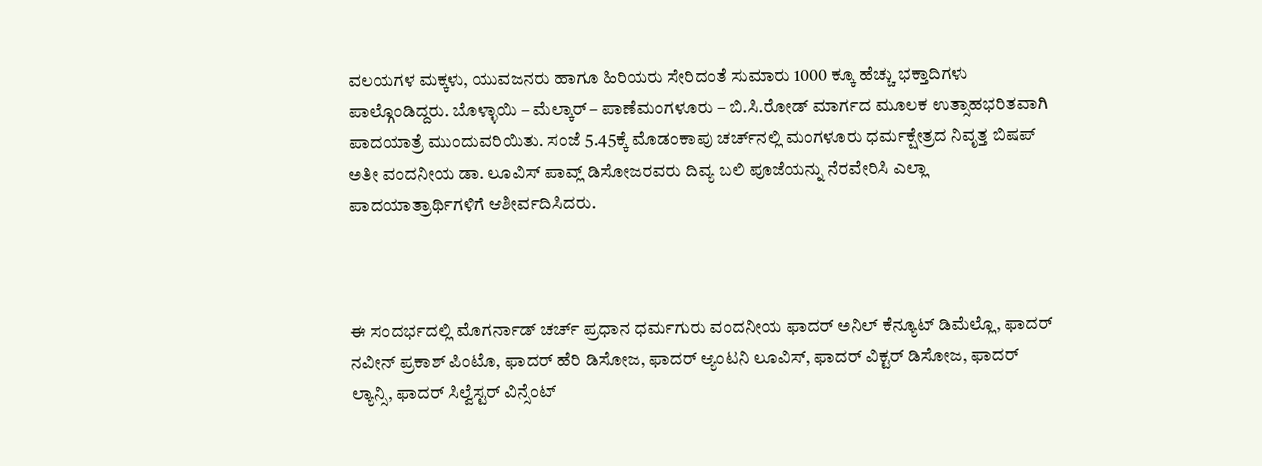ವಲಯಗಳ ಮಕ್ಕಳು, ಯುವಜನರು ಹಾಗೂ ಹಿರಿಯರು ಸೇರಿದಂತೆ ಸುಮಾರು 1000 ಕ್ಕೂ ಹೆಚ್ಚು ಭಕ್ತಾದಿಗಳು ಪಾಲ್ಗೊಂಡಿದ್ದರು. ಬೊಳ್ಳಾಯಿ – ಮೆಲ್ಕಾರ್ – ಪಾಣೆಮಂಗಳೂರು – ಬಿ.ಸಿ.ರೋಡ್ ಮಾರ್ಗದ ಮೂಲಕ ಉತ್ಸಾಹಭರಿತವಾಗಿ ಪಾದಯಾತ್ರೆ ಮುಂದುವರಿಯಿತು. ಸಂಜೆ 5.45ಕ್ಕೆ ಮೊಡಂಕಾಪು ಚರ್ಚ್‌ನಲ್ಲಿ ಮಂಗಳೂರು ಧರ್ಮಕ್ಷೇತ್ರದ ನಿವೃತ್ತ ಬಿಷಪ್ ಅತೀ ವಂದನೀಯ ಡಾ. ಲೂವಿಸ್ ಪಾವ್ಲ್ ಡಿಸೋಜರವರು ದಿವ್ಯ ಬಲಿ ಪೂಜೆಯನ್ನು ನೆರವೇರಿಸಿ ಎಲ್ಲಾ ಪಾದಯಾತ್ರಾರ್ಥಿಗಳಿಗೆ ಆಶೀರ್ವದಿಸಿದರು.



ಈ ಸಂದರ್ಭದಲ್ಲಿ ಮೊಗರ್ನಾಡ್ ಚರ್ಚ್ ಪ್ರಧಾನ ಧರ್ಮಗುರು ವಂದನೀಯ ಫಾದರ್ ಅನಿಲ್ ಕೆನ್ಯೂಟ್ ಡಿಮೆಲ್ಲೊ, ಫಾದರ್ ನವೀನ್ ಪ್ರಕಾಶ್ ಪಿಂಟೊ, ಫಾದರ್ ಹೆರಿ ಡಿಸೋಜ, ಫಾದರ್ ಆ್ಯಂಟನಿ ಲೂವಿಸ್, ಫಾದರ್ ವಿಕ್ಟರ್ ಡಿಸೋಜ, ಫಾದರ್ ಲ್ಯಾನ್ಸಿ, ಫಾದರ್ ಸಿಲ್ವೆಸ್ಟರ್ ವಿನ್ಸೆಂಟ್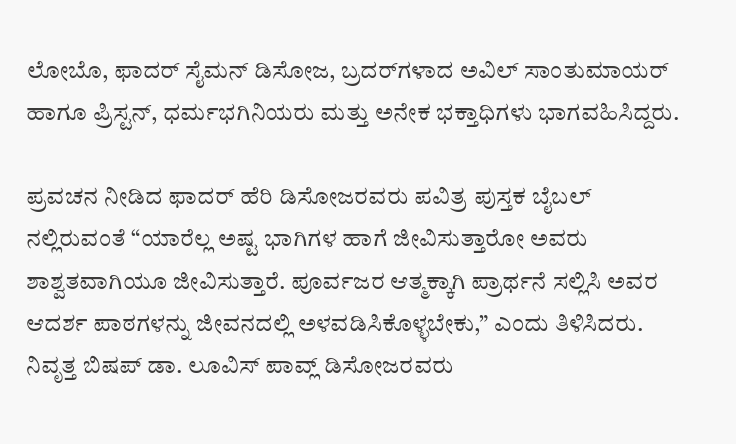ಲೋಬೊ, ಫಾದರ್ ಸೈಮನ್ ಡಿಸೋಜ, ಬ್ರದರ್‌ಗಳಾದ ಅವಿಲ್ ಸಾಂತುಮಾಯರ್ ಹಾಗೂ ಪ್ರಿಸ್ಟನ್, ಧರ್ಮಭಗಿನಿಯರು ಮತ್ತು ಅನೇಕ ಭಕ್ತಾಧಿಗಳು ಭಾಗವಹಿಸಿದ್ದರು.

ಪ್ರವಚನ ನೀಡಿದ ಫಾದರ್ ಹೆರಿ ಡಿಸೋಜರವರು ಪವಿತ್ರ ಪುಸ್ತಕ ಬೈಬಲ್ ನಲ್ಲಿರುವಂತೆ “ಯಾರೆಲ್ಲ ಅಷ್ಟ ಭಾಗಿಗಳ ಹಾಗೆ ಜೀವಿಸುತ್ತಾರೋ ಅವರು ಶಾಶ್ವತವಾಗಿಯೂ ಜೀವಿಸುತ್ತಾರೆ. ಪೂರ್ವಜರ ಆತ್ಮಕ್ಕಾಗಿ ಪ್ರಾರ್ಥನೆ ಸಲ್ಲಿಸಿ ಅವರ ಆದರ್ಶ ಪಾಠಗಳನ್ನು ಜೀವನದಲ್ಲಿ ಅಳವಡಿಸಿಕೊಳ್ಳಬೇಕು,” ಎಂದು ತಿಳಿಸಿದರು. ನಿವೃತ್ತ ಬಿಷಪ್ ಡಾ. ಲೂವಿಸ್ ಪಾವ್ಲ್ ಡಿಸೋಜರವರು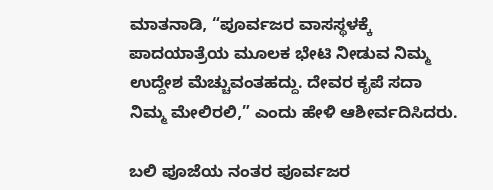ಮಾತನಾಡಿ, “ಪೂರ್ವಜರ ವಾಸಸ್ಥಳಕ್ಕೆ ಪಾದಯಾತ್ರೆಯ ಮೂಲಕ ಭೇಟಿ ನೀಡುವ ನಿಮ್ಮ ಉದ್ದೇಶ ಮೆಚ್ಚುವಂತಹದ್ದು. ದೇವರ ಕೃಪೆ ಸದಾ ನಿಮ್ಮ ಮೇಲಿರಲಿ,” ಎಂದು ಹೇಳಿ ಆಶೀರ್ವದಿಸಿದರು.

ಬಲಿ ಪೂಜೆಯ ನಂತರ ಪೂರ್ವಜರ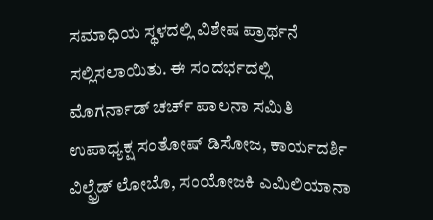ಸಮಾಧಿಯ ಸ್ಥಳದಲ್ಲಿ ವಿಶೇಷ ಪ್ರಾರ್ಥನೆ ಸಲ್ಲಿಸಲಾಯಿತು. ಈ ಸಂದರ್ಭದಲ್ಲಿ ಮೊಗರ್ನಾಡ್ ಚರ್ಚ್ ಪಾಲನಾ ಸಮಿತಿ ಉಪಾಧ್ಯಕ್ಷ ಸಂತೋಷ್ ಡಿಸೋಜ, ಕಾರ್ಯದರ್ಶಿ ವಿಲ್ಫ್ರೆಡ್ ಲೋಬೊ, ಸಂಯೋಜಕಿ ಎಮಿಲಿಯಾನಾ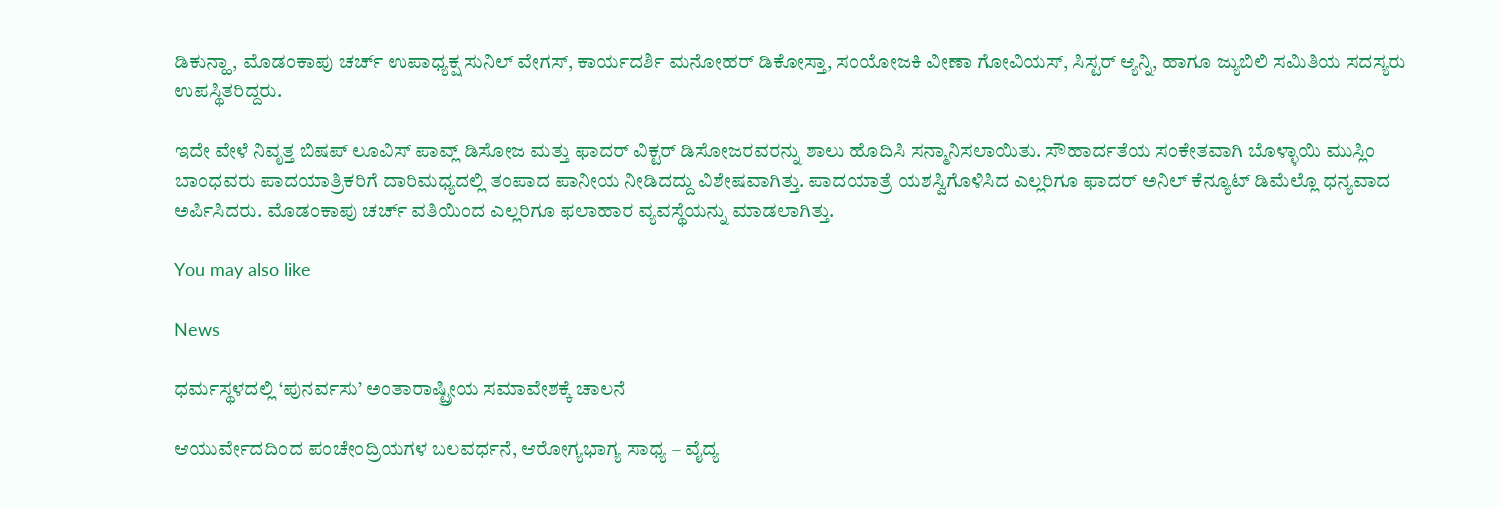ಡಿಕುನ್ಹಾ, ಮೊಡಂಕಾಪು ಚರ್ಚ್ ಉಪಾಧ್ಯಕ್ಷ ಸುನಿಲ್ ವೇಗಸ್, ಕಾರ್ಯದರ್ಶಿ ಮನೋಹರ್ ಡಿಕೋಸ್ತಾ, ಸಂಯೋಜಕಿ ವೀಣಾ ಗೋವಿಯಸ್, ಸಿಸ್ಟರ್ ಆ್ಯನ್ನಿ, ಹಾಗೂ ಜ್ಯುಬಿಲಿ ಸಮಿತಿಯ ಸದಸ್ಯರು ಉಪಸ್ಥಿತರಿದ್ದರು.

ಇದೇ ವೇಳೆ ನಿವೃತ್ತ ಬಿಷಪ್ ಲೂವಿಸ್ ಪಾವ್ಲ್ ಡಿಸೋಜ ಮತ್ತು ಫಾದರ್ ವಿಕ್ಟರ್ ಡಿಸೋಜರವರನ್ನು ಶಾಲು ಹೊದಿಸಿ ಸನ್ಮಾನಿಸಲಾಯಿತು. ಸೌಹಾರ್ದತೆಯ ಸಂಕೇತವಾಗಿ ಬೊಳ್ಳಾಯಿ ಮುಸ್ಲಿಂ ಬಾಂಧವರು ಪಾದಯಾತ್ರಿಕರಿಗೆ ದಾರಿಮಧ್ಯದಲ್ಲಿ ತಂಪಾದ ಪಾನೀಯ ನೀಡಿದದ್ದು ವಿಶೇಷವಾಗಿತ್ತು. ಪಾದಯಾತ್ರೆ ಯಶಸ್ವಿಗೊಳಿಸಿದ ಎಲ್ಲರಿಗೂ ಫಾದರ್ ಅನಿಲ್ ಕೆನ್ಯೂಟ್ ಡಿಮೆಲ್ಲೊ ಧನ್ಯವಾದ ಅರ್ಪಿಸಿದರು. ಮೊಡಂಕಾಪು ಚರ್ಚ್ ವತಿಯಿಂದ ಎಲ್ಲರಿಗೂ ಫಲಾಹಾರ ವ್ಯವಸ್ಥೆಯನ್ನು ಮಾಡಲಾಗಿತ್ತು.

You may also like

News

ಧರ್ಮಸ್ಥಳದಲ್ಲಿ ‘ಪುನರ್ವಸು’ ಅಂತಾರಾಷ್ಟ್ರೀಯ ಸಮಾವೇಶಕ್ಕೆ ಚಾಲನೆ

ಆಯುರ್ವೇದದಿಂದ ಪಂಚೇಂದ್ರಿಯಗಳ ಬಲವರ್ಧನೆ, ಆರೋಗ್ಯಭಾಗ್ಯ ಸಾಧ್ಯ – ವೈದ್ಯ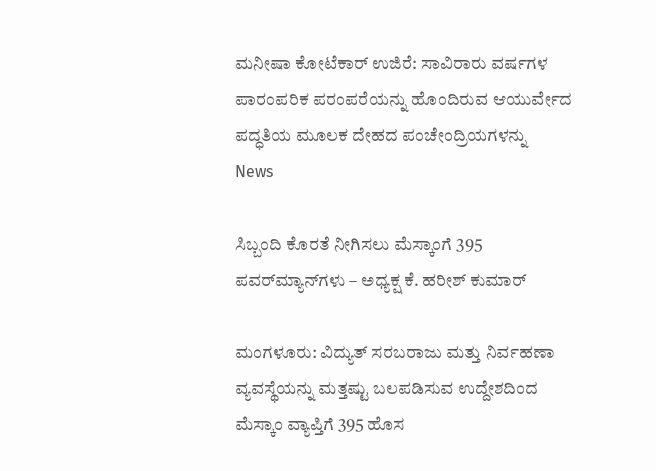ಮನೀಷಾ ಕೋಟೆಕಾರ್ ಉಜಿರೆ: ಸಾವಿರಾರು ವರ್ಷಗಳ ಪಾರಂಪರಿಕ ಪರಂಪರೆಯನ್ನು ಹೊಂದಿರುವ ಆಯುರ್ವೇದ ಪದ್ಧತಿಯ ಮೂಲಕ ದೇಹದ ಪಂಚೇಂದ್ರಿಯಗಳನ್ನು
News

ಸಿಬ್ಬಂದಿ ಕೊರತೆ ನೀಗಿಸಲು ಮೆಸ್ಕಾಂಗೆ 395 ಪವರ್‌ಮ್ಯಾನ್‌ಗಳು – ಅಧ್ಯಕ್ಷ ಕೆ. ಹರೀಶ್ ಕುಮಾರ್

ಮಂಗಳೂರು: ವಿದ್ಯುತ್ ಸರಬರಾಜು ಮತ್ತು ನಿರ್ವಹಣಾ ವ್ಯವಸ್ಥೆಯನ್ನು ಮತ್ತಷ್ಟು ಬಲಪಡಿಸುವ ಉದ್ದೇಶದಿಂದ ಮೆಸ್ಕಾಂ ವ್ಯಾಪ್ತಿಗೆ 395 ಹೊಸ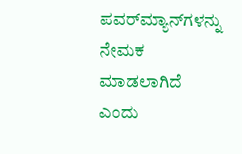ಪವರ್‌ಮ್ಯಾನ್‌ಗಳನ್ನು ನೇಮಕ ಮಾಡಲಾಗಿದೆ ಎಂದು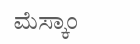ಮೆಸ್ಕಾಂ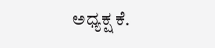ಅಧ್ಯಕ್ಷ ಕೆ.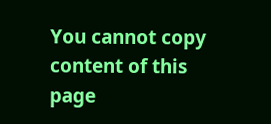You cannot copy content of this page